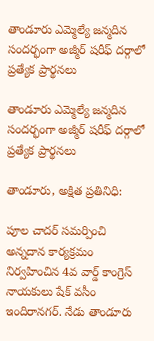తాండూరు ఎమ్మెల్యే జన్మదిన సందర్భంగా అజ్మీర్ షరీఫ్ దర్గాలో ప్రత్యేక ప్రార్థనలు

తాండూరు ఎమ్మెల్యే జన్మదిన సందర్భంగా అజ్మీర్ షరీఫ్ దర్గాలో ప్రత్యేక ప్రార్థనలు

తాండూరు, అక్షిత ప్రతినిధి:

పూల చాదర్ సమర్పించి అన్నదాన కార్యక్రమం నిర్వహించిన 4వ వార్డ్ కాంగ్రెస్ నాయకులు షేక్ వసీం ఇందిరానగర్. నేడు తాండూరు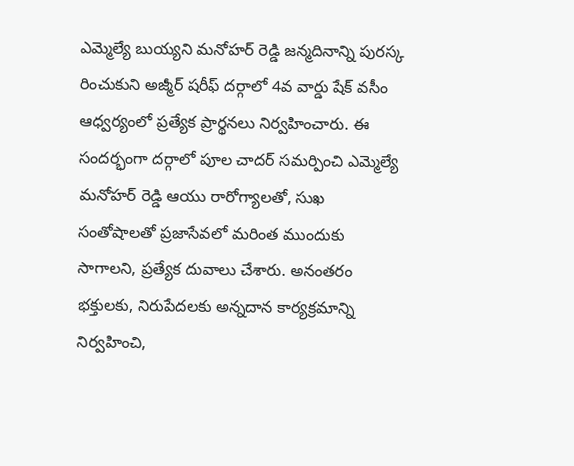ఎమ్మెల్యే బుయ్యని మనోహర్ రెడ్డి జన్మదినాన్ని పురస్క రించుకుని అజ్మీర్ షరీఫ్ దర్గాలో 4వ వార్డు షేక్ వసీం ఆధ్వర్యంలో ప్రత్యేక ప్రార్థనలు నిర్వహించారు. ఈ సందర్భంగా దర్గాలో పూల చాదర్ సమర్పించి ఎమ్మెల్యే మనోహర్ రెడ్డి ఆయు రారోగ్యాలతో, సుఖ సంతోషాలతో ప్రజాసేవలో మరింత ముందుకు సాగాలని, ప్రత్యేక దువాలు చేశారు. అనంతరం భక్తులకు, నిరుపేదలకు అన్నదాన కార్యక్రమాన్ని నిర్వహించి,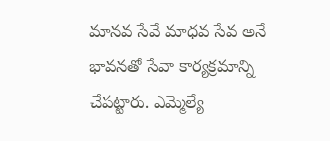మానవ సేవే మాధవ సేవ అనే భావనతో సేవా కార్యక్రమాన్ని చేపట్టారు. ఎమ్మెల్యే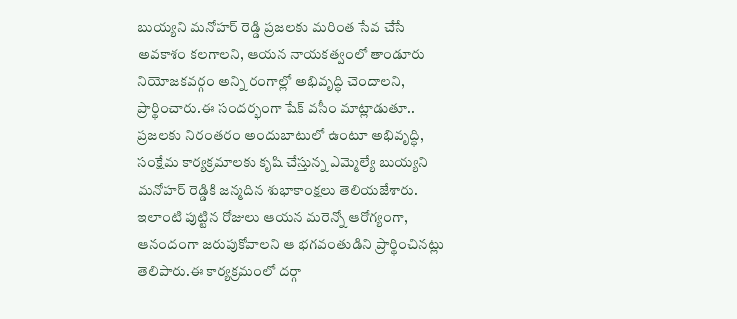బుయ్యని మనోహర్ రెడ్డి ప్రజలకు మరింత సేవ చేసే అవకాశం కలగాలని, ఆయన నాయకత్వంలో తాండూరు నియోజకవర్గం అన్ని రంగాల్లో అభివృద్ధి చెందాలని, ప్రార్థించారు.ఈ సందర్భంగా షేక్ వసీం మాట్లాడుతూ.. ప్రజలకు నిరంతరం అందుబాటులో ఉంటూ అభివృద్ధి, సంక్షేమ కార్యక్రమాలకు కృషి చేస్తున్న ఎమ్మెల్యే బుయ్యని మనోహర్ రెడ్డికి జన్మదిన శుభాకాంక్షలు తెలియజేశారు. ఇలాంటి పుట్టిన రోజులు ఆయన మరెన్నో ఆరోగ్యంగా, ఆనందంగా జరుపుకోవాలని ఆ భగవంతుడిని ప్రార్థించినట్లు తెలిపారు.ఈ కార్యక్రమంలో దర్గా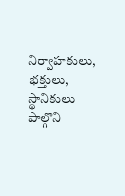నిర్వాహకులు, భక్తులు, స్థానికులు పాల్గొని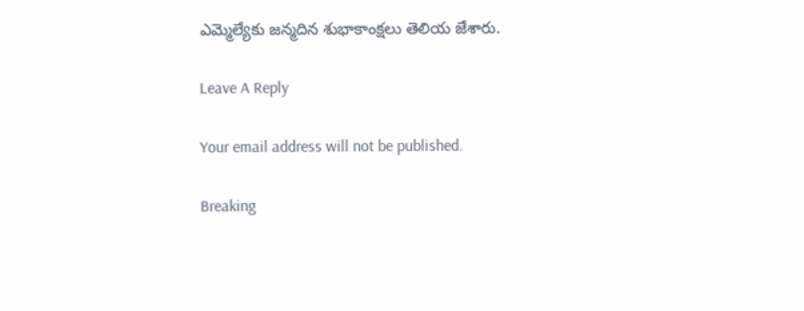ఎమ్మెల్యేకు జన్మదిన శుభాకాంక్షలు తెలియ జేశారు.

Leave A Reply

Your email address will not be published.

Breaking